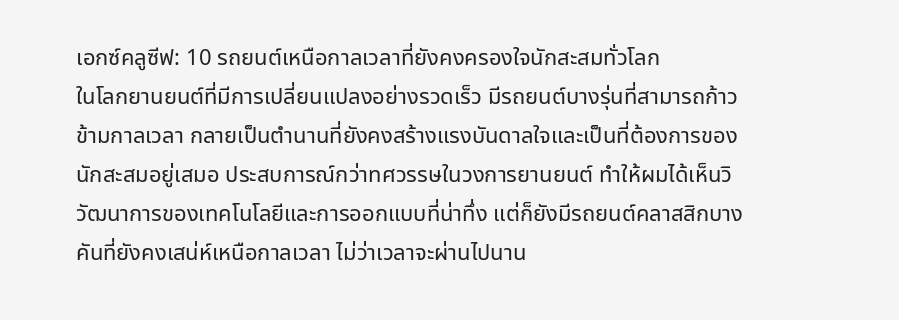เอกซ์คลูซีฟ: 10 รถยนต์เหนือกาลเวลาที่ยังคงครองใจนักสะสมทั่วโลก
ในโลกยานยนต์ที่มีการเปลี่ยนแปลงอย่างรวดเร็ว มีรถยนต์บางรุ่นที่สามารถก้าวข้ามกาลเวลา กลายเป็นตำนานที่ยังคงสร้างแรงบันดาลใจและเป็นที่ต้องการของนักสะสมอยู่เสมอ ประสบการณ์กว่าทศวรรษในวงการยานยนต์ ทำให้ผมได้เห็นวิวัฒนาการของเทคโนโลยีและการออกแบบที่น่าทึ่ง แต่ก็ยังมีรถยนต์คลาสสิกบางคันที่ยังคงเสน่ห์เหนือกาลเวลา ไม่ว่าเวลาจะผ่านไปนาน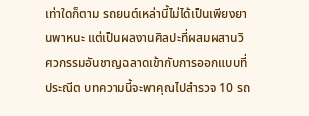เท่าใดก็ตาม รถยนต์เหล่านี้ไม่ได้เป็นเพียงยานพาหนะ แต่เป็นผลงานศิลปะที่ผสมผสานวิศวกรรมอันชาญฉลาดเข้ากับการออกแบบที่ประณีต บทความนี้จะพาคุณไปสำรวจ 10 รถ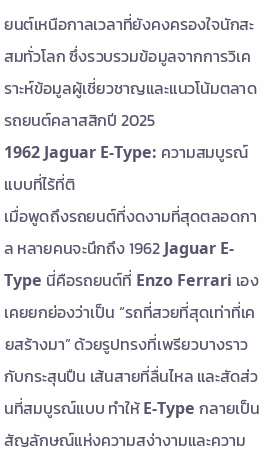ยนต์เหนือกาลเวลาที่ยังคงครองใจนักสะสมทั่วโลก ซึ่งรวบรวมข้อมูลจากการวิเคราะห์ข้อมูลผู้เชี่ยวชาญและแนวโน้มตลาดรถยนต์คลาสสิกปี 2025
1962 Jaguar E-Type: ความสมบูรณ์แบบที่ไร้ที่ติ
เมื่อพูดถึงรถยนต์ที่งดงามที่สุดตลอดกาล หลายคนจะนึกถึง 1962 Jaguar E-Type นี่คือรถยนต์ที่ Enzo Ferrari เองเคยยกย่องว่าเป็น “รถที่สวยที่สุดเท่าที่เคยสร้างมา” ด้วยรูปทรงที่เพรียวบางราวกับกระสุนปืน เส้นสายที่ลื่นไหล และสัดส่วนที่สมบูรณ์แบบ ทำให้ E-Type กลายเป็นสัญลักษณ์แห่งความสง่างามและความ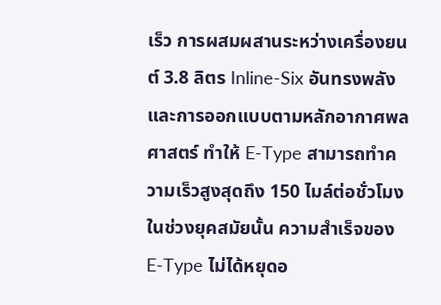เร็ว การผสมผสานระหว่างเครื่องยนต์ 3.8 ลิตร Inline-Six อันทรงพลังและการออกแบบตามหลักอากาศพลศาสตร์ ทำให้ E-Type สามารถทำความเร็วสูงสุดถึง 150 ไมล์ต่อชั่วโมงในช่วงยุคสมัยนั้น ความสำเร็จของ E-Type ไม่ได้หยุดอ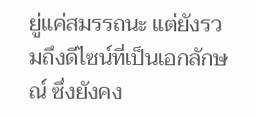ยู่แค่สมรรถนะ แต่ยังรวมถึงดีไซน์ที่เป็นเอกลักษณ์ ซึ่งยังคง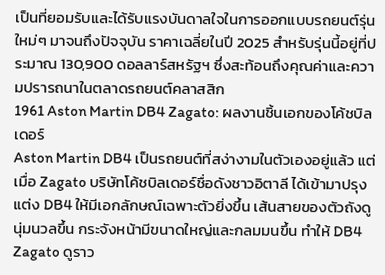เป็นที่ยอมรับและได้รับแรงบันดาลใจในการออกแบบรถยนต์รุ่นใหม่ๆ มาจนถึงปัจจุบัน ราคาเฉลี่ยในปี 2025 สำหรับรุ่นนี้อยู่ที่ประมาณ 130,900 ดอลลาร์สหรัฐฯ ซึ่งสะท้อนถึงคุณค่าและความปรารถนาในตลาดรถยนต์คลาสสิก
1961 Aston Martin DB4 Zagato: ผลงานชิ้นเอกของโค้ชบิลเดอร์
Aston Martin DB4 เป็นรถยนต์ที่สง่างามในตัวเองอยู่แล้ว แต่เมื่อ Zagato บริษัทโค้ชบิลเดอร์ชื่อดังชาวอิตาลี ได้เข้ามาปรุงแต่ง DB4 ให้มีเอกลักษณ์เฉพาะตัวยิ่งขึ้น เส้นสายของตัวถังดูนุ่มนวลขึ้น กระจังหน้ามีขนาดใหญ่และกลมมนขึ้น ทำให้ DB4 Zagato ดูราว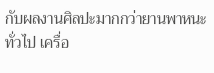กับผลงานศิลปะมากกว่ายานพาหนะทั่วไป เครื่อ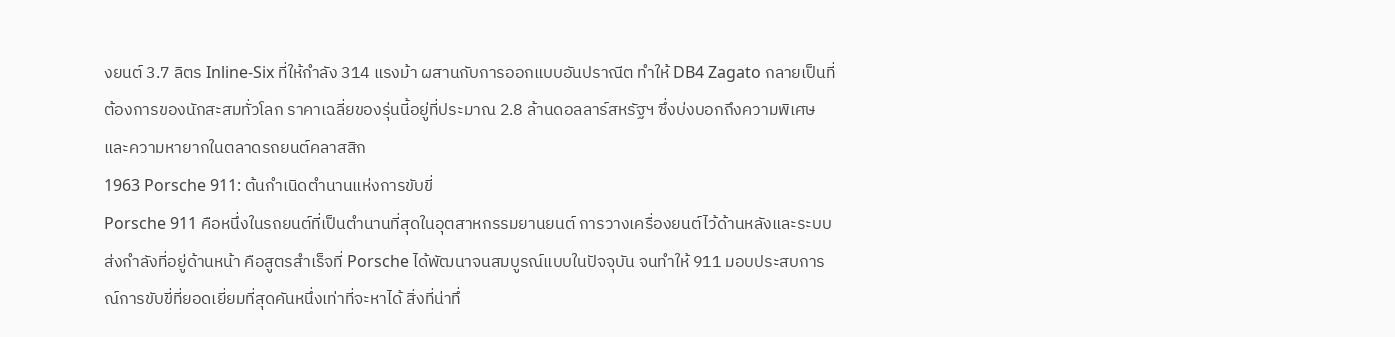งยนต์ 3.7 ลิตร Inline-Six ที่ให้กำลัง 314 แรงม้า ผสานกับการออกแบบอันปราณีต ทำให้ DB4 Zagato กลายเป็นที่ต้องการของนักสะสมทั่วโลก ราคาเฉลี่ยของรุ่นนี้อยู่ที่ประมาณ 2.8 ล้านดอลลาร์สหรัฐฯ ซึ่งบ่งบอกถึงความพิเศษและความหายากในตลาดรถยนต์คลาสสิก
1963 Porsche 911: ต้นกำเนิดตำนานแห่งการขับขี่
Porsche 911 คือหนึ่งในรถยนต์ที่เป็นตำนานที่สุดในอุตสาหกรรมยานยนต์ การวางเครื่องยนต์ไว้ด้านหลังและระบบส่งกำลังที่อยู่ด้านหน้า คือสูตรสำเร็จที่ Porsche ได้พัฒนาจนสมบูรณ์แบบในปัจจุบัน จนทำให้ 911 มอบประสบการณ์การขับขี่ที่ยอดเยี่ยมที่สุดคันหนึ่งเท่าที่จะหาได้ สิ่งที่น่าทึ่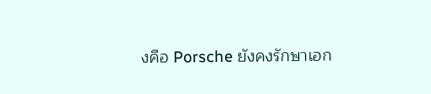งคือ Porsche ยังคงรักษาเอก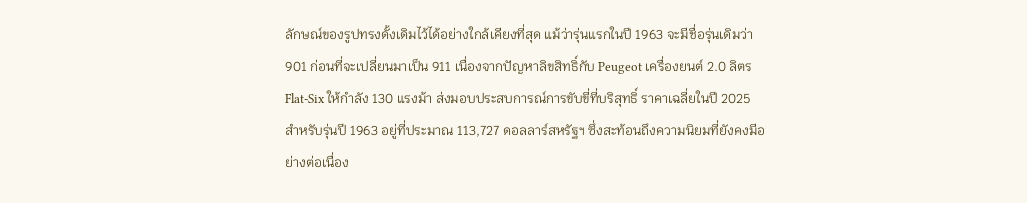ลักษณ์ของรูปทรงดั้งเดิมไว้ได้อย่างใกล้เคียงที่สุด แม้ว่ารุ่นแรกในปี 1963 จะมีชื่อรุ่นเดิมว่า 901 ก่อนที่จะเปลี่ยนมาเป็น 911 เนื่องจากปัญหาลิขสิทธิ์กับ Peugeot เครื่องยนต์ 2.0 ลิตร Flat-Six ให้กำลัง 130 แรงม้า ส่งมอบประสบการณ์การขับขี่ที่บริสุทธิ์ ราคาเฉลี่ยในปี 2025 สำหรับรุ่นปี 1963 อยู่ที่ประมาณ 113,727 ดอลลาร์สหรัฐฯ ซึ่งสะท้อนถึงความนิยมที่ยังคงมีอย่างต่อเนื่อง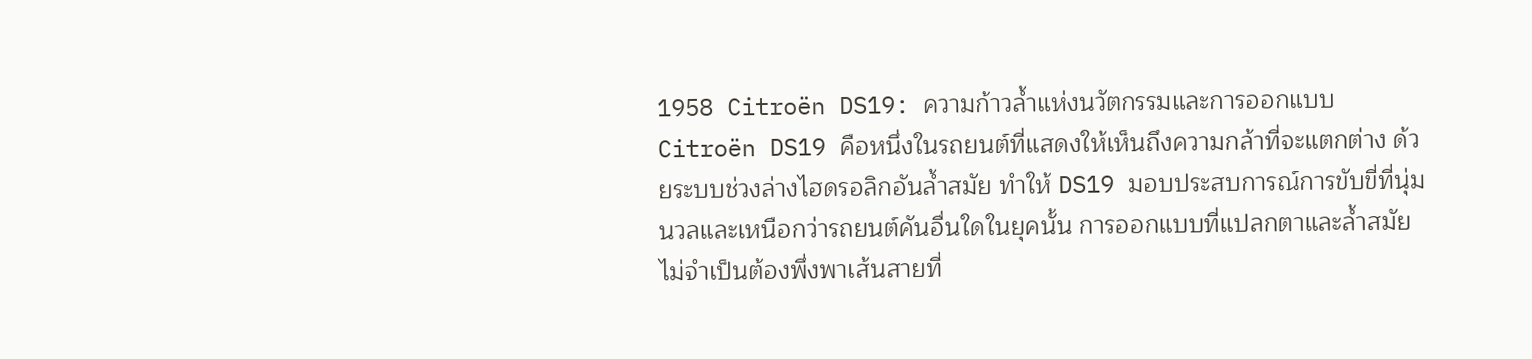1958 Citroën DS19: ความก้าวล้ำแห่งนวัตกรรมและการออกแบบ
Citroën DS19 คือหนึ่งในรถยนต์ที่แสดงให้เห็นถึงความกล้าที่จะแตกต่าง ด้วยระบบช่วงล่างไฮดรอลิกอันล้ำสมัย ทำให้ DS19 มอบประสบการณ์การขับขี่ที่นุ่มนวลและเหนือกว่ารถยนต์คันอื่นใดในยุคนั้น การออกแบบที่แปลกตาและล้ำสมัย ไม่จำเป็นต้องพึ่งพาเส้นสายที่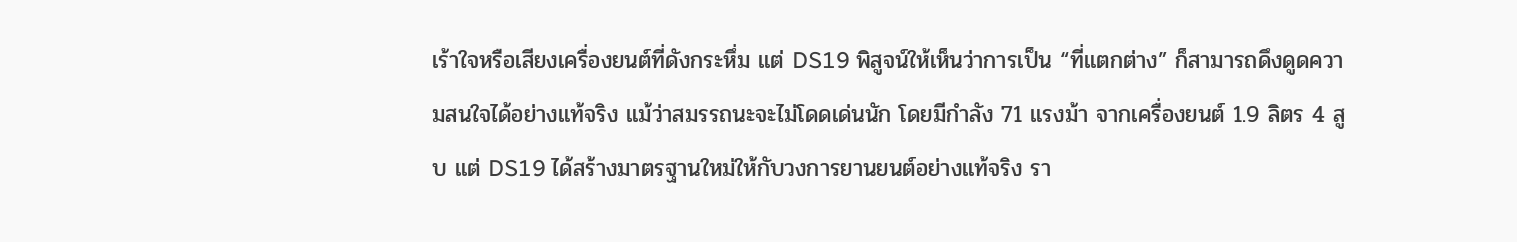เร้าใจหรือเสียงเครื่องยนต์ที่ดังกระหึ่ม แต่ DS19 พิสูจน์ให้เห็นว่าการเป็น “ที่แตกต่าง” ก็สามารถดึงดูดความสนใจได้อย่างแท้จริง แม้ว่าสมรรถนะจะไม่โดดเด่นนัก โดยมีกำลัง 71 แรงม้า จากเครื่องยนต์ 1.9 ลิตร 4 สูบ แต่ DS19 ได้สร้างมาตรฐานใหม่ให้กับวงการยานยนต์อย่างแท้จริง รา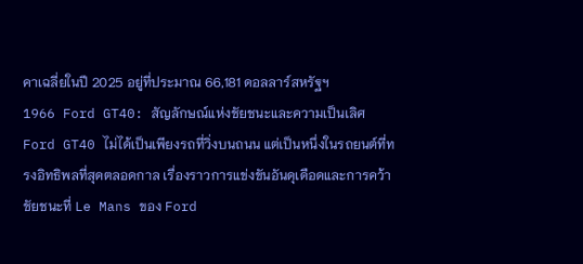คาเฉลี่ยในปี 2025 อยู่ที่ประมาณ 66,181 ดอลลาร์สหรัฐฯ
1966 Ford GT40: สัญลักษณ์แห่งชัยชนะและความเป็นเลิศ
Ford GT40 ไม่ได้เป็นเพียงรถที่วิ่งบนถนน แต่เป็นหนึ่งในรถยนต์ที่ทรงอิทธิพลที่สุดตลอดกาล เรื่องราวการแข่งขันอันดุเดือดและการคว้าชัยชนะที่ Le Mans ของ Ford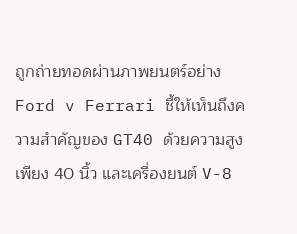ถูกถ่ายทอดผ่านภาพยนตร์อย่าง Ford v Ferrari ชี้ให้เห็นถึงความสำคัญของ GT40 ด้วยความสูงเพียง 40 นิ้ว และเครื่องยนต์ V-8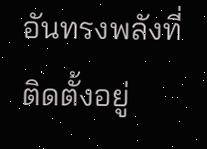อันทรงพลังที่ติดตั้งอยู่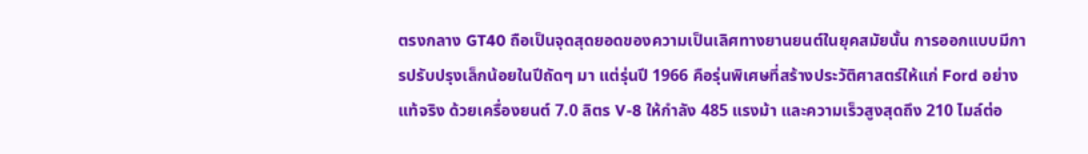ตรงกลาง GT40 ถือเป็นจุดสุดยอดของความเป็นเลิศทางยานยนต์ในยุคสมัยนั้น การออกแบบมีการปรับปรุงเล็กน้อยในปีถัดๆ มา แต่รุ่นปี 1966 คือรุ่นพิเศษที่สร้างประวัติศาสตร์ให้แก่ Ford อย่างแท้จริง ด้วยเครื่องยนต์ 7.0 ลิตร V-8 ให้กำลัง 485 แรงม้า และความเร็วสูงสุดถึง 210 ไมล์ต่อ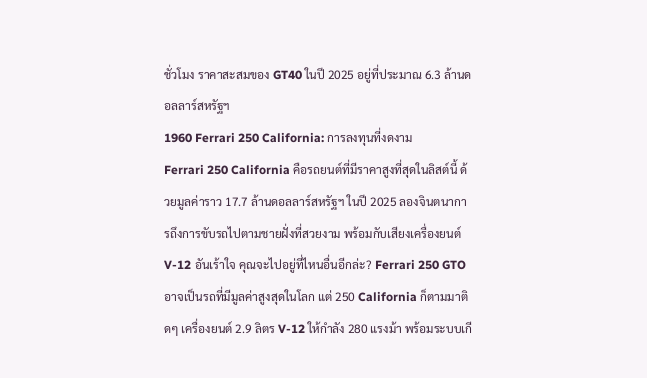ชั่วโมง ราคาสะสมของ GT40 ในปี 2025 อยู่ที่ประมาณ 6.3 ล้านดอลลาร์สหรัฐฯ
1960 Ferrari 250 California: การลงทุนที่งดงาม
Ferrari 250 California คือรถยนต์ที่มีราคาสูงที่สุดในลิสต์นี้ ด้วยมูลค่าราว 17.7 ล้านดอลลาร์สหรัฐฯ ในปี 2025 ลองจินตนาการถึงการขับรถไปตามชายฝั่งที่สวยงาม พร้อมกับเสียงเครื่องยนต์ V-12 อันเร้าใจ คุณจะไปอยู่ที่ไหนอื่นอีกล่ะ? Ferrari 250 GTO อาจเป็นรถที่มีมูลค่าสูงสุดในโลก แต่ 250 California ก็ตามมาติดๆ เครื่องยนต์ 2.9 ลิตร V-12 ให้กำลัง 280 แรงม้า พร้อมระบบเกี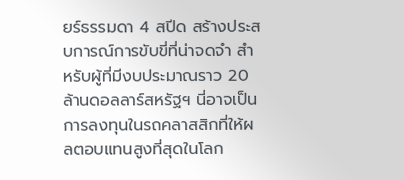ยร์ธรรมดา 4 สปีด สร้างประสบการณ์การขับขี่ที่น่าจดจำ สำหรับผู้ที่มีงบประมาณราว 20 ล้านดอลลาร์สหรัฐฯ นี่อาจเป็นการลงทุนในรถคลาสสิกที่ให้ผลตอบแทนสูงที่สุดในโลก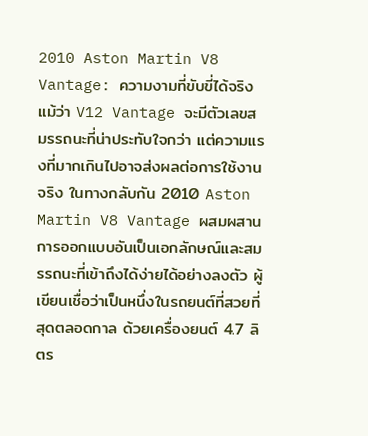2010 Aston Martin V8 Vantage: ความงามที่ขับขี่ได้จริง
แม้ว่า V12 Vantage จะมีตัวเลขสมรรถนะที่น่าประทับใจกว่า แต่ความแรงที่มากเกินไปอาจส่งผลต่อการใช้งานจริง ในทางกลับกัน 2010 Aston Martin V8 Vantage ผสมผสานการออกแบบอันเป็นเอกลักษณ์และสมรรถนะที่เข้าถึงได้ง่ายได้อย่างลงตัว ผู้เขียนเชื่อว่าเป็นหนึ่งในรถยนต์ที่สวยที่สุดตลอดกาล ด้วยเครื่องยนต์ 4.7 ลิตร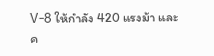V-8 ให้กำลัง 420 แรงม้า และค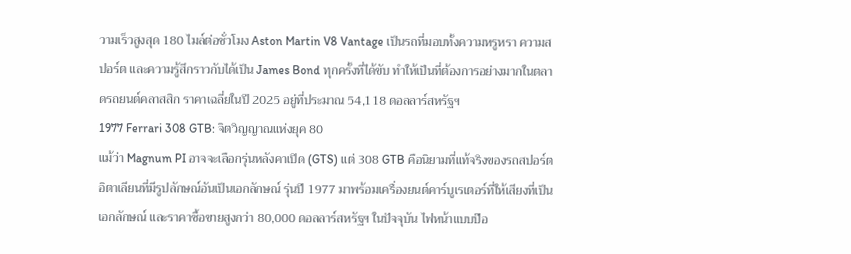วามเร็วสูงสุด 180 ไมล์ต่อชั่วโมง Aston Martin V8 Vantage เป็นรถที่มอบทั้งความหรูหรา ความสปอร์ต และความรู้สึกราวกับได้เป็น James Bond ทุกครั้งที่ได้ขับ ทำให้เป็นที่ต้องการอย่างมากในตลาดรถยนต์คลาสสิก ราคาเฉลี่ยในปี 2025 อยู่ที่ประมาณ 54,118 ดอลลาร์สหรัฐฯ
1977 Ferrari 308 GTB: จิตวิญญาณแห่งยุค 80
แม้ว่า Magnum PI อาจจะเลือกรุ่นหลังคาเปิด (GTS) แต่ 308 GTB คือนิยามที่แท้จริงของรถสปอร์ตอิตาเลียนที่มีรูปลักษณ์อันเป็นเอกลักษณ์ รุ่นปี 1977 มาพร้อมเครื่องยนต์คาร์บูเรเตอร์ที่ให้เสียงที่เป็นเอกลักษณ์ และราคาซื้อขายสูงกว่า 80,000 ดอลลาร์สหรัฐฯ ในปัจจุบัน ไฟหน้าแบบป๊อ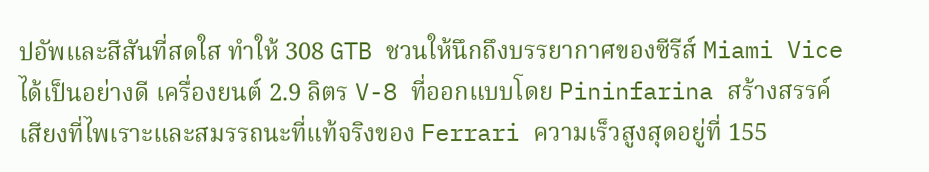ปอัพและสีสันที่สดใส ทำให้ 308 GTB ชวนให้นึกถึงบรรยากาศของซีรีส์ Miami Vice ได้เป็นอย่างดี เครื่องยนต์ 2.9 ลิตร V-8 ที่ออกแบบโดย Pininfarina สร้างสรรค์เสียงที่ไพเราะและสมรรถนะที่แท้จริงของ Ferrari ความเร็วสูงสุดอยู่ที่ 155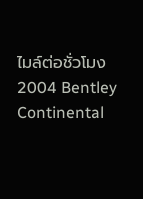ไมล์ต่อชั่วโมง
2004 Bentley Continental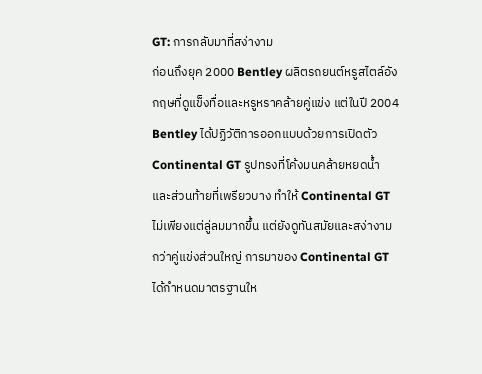GT: การกลับมาที่สง่างาม
ก่อนถึงยุค 2000 Bentley ผลิตรถยนต์หรูสไตล์อังกฤษที่ดูแข็งทื่อและหรูหราคล้ายคู่แข่ง แต่ในปี 2004 Bentley ได้ปฏิวัติการออกแบบด้วยการเปิดตัว Continental GT รูปทรงที่โค้งมนคล้ายหยดน้ำ และส่วนท้ายที่เพรียวบาง ทำให้ Continental GT ไม่เพียงแต่ลู่ลมมากขึ้น แต่ยังดูทันสมัยและสง่างามกว่าคู่แข่งส่วนใหญ่ การมาของ Continental GT ได้กำหนดมาตรฐานให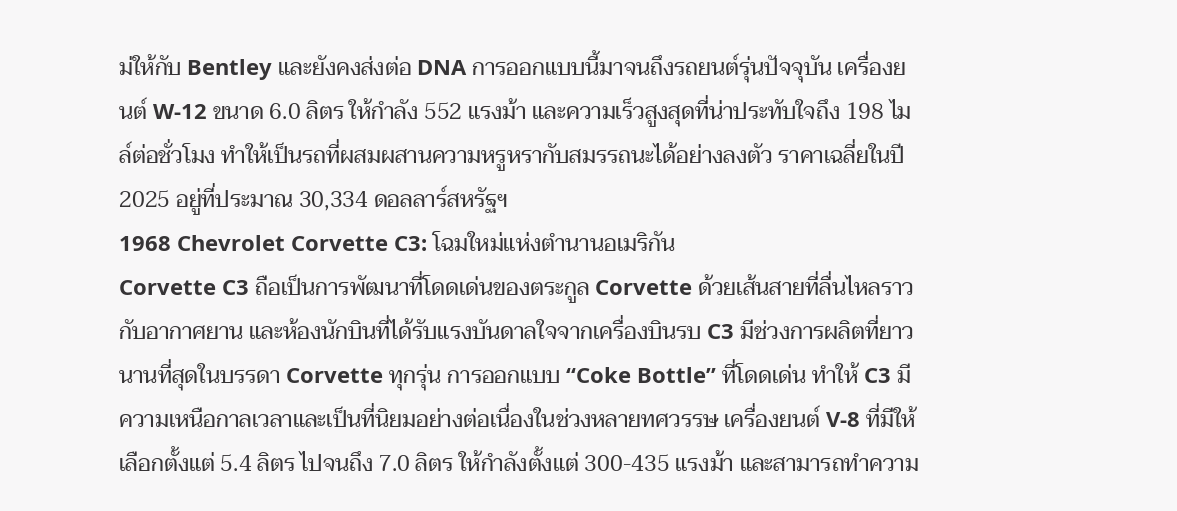ม่ให้กับ Bentley และยังคงส่งต่อ DNA การออกแบบนี้มาจนถึงรถยนต์รุ่นปัจจุบัน เครื่องยนต์ W-12 ขนาด 6.0 ลิตร ให้กำลัง 552 แรงม้า และความเร็วสูงสุดที่น่าประทับใจถึง 198 ไมล์ต่อชั่วโมง ทำให้เป็นรถที่ผสมผสานความหรูหรากับสมรรถนะได้อย่างลงตัว ราคาเฉลี่ยในปี 2025 อยู่ที่ประมาณ 30,334 ดอลลาร์สหรัฐฯ
1968 Chevrolet Corvette C3: โฉมใหม่แห่งตำนานอเมริกัน
Corvette C3 ถือเป็นการพัฒนาที่โดดเด่นของตระกูล Corvette ด้วยเส้นสายที่ลื่นไหลราวกับอากาศยาน และห้องนักบินที่ได้รับแรงบันดาลใจจากเครื่องบินรบ C3 มีช่วงการผลิตที่ยาวนานที่สุดในบรรดา Corvette ทุกรุ่น การออกแบบ “Coke Bottle” ที่โดดเด่น ทำให้ C3 มีความเหนือกาลเวลาและเป็นที่นิยมอย่างต่อเนื่องในช่วงหลายทศวรรษ เครื่องยนต์ V-8 ที่มีให้เลือกตั้งแต่ 5.4 ลิตร ไปจนถึง 7.0 ลิตร ให้กำลังตั้งแต่ 300-435 แรงม้า และสามารถทำความ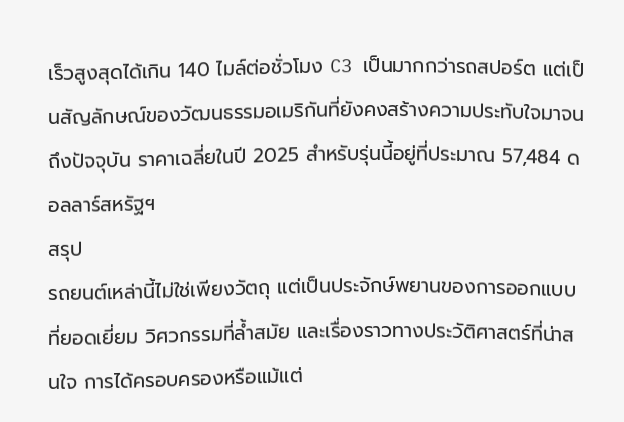เร็วสูงสุดได้เกิน 140 ไมล์ต่อชั่วโมง C3 เป็นมากกว่ารถสปอร์ต แต่เป็นสัญลักษณ์ของวัฒนธรรมอเมริกันที่ยังคงสร้างความประทับใจมาจนถึงปัจจุบัน ราคาเฉลี่ยในปี 2025 สำหรับรุ่นนี้อยู่ที่ประมาณ 57,484 ดอลลาร์สหรัฐฯ
สรุป
รถยนต์เหล่านี้ไม่ใช่เพียงวัตถุ แต่เป็นประจักษ์พยานของการออกแบบที่ยอดเยี่ยม วิศวกรรมที่ล้ำสมัย และเรื่องราวทางประวัติศาสตร์ที่น่าสนใจ การได้ครอบครองหรือแม้แต่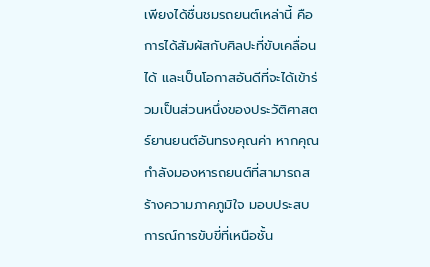เพียงได้ชื่นชมรถยนต์เหล่านี้ คือการได้สัมผัสกับศิลปะที่ขับเคลื่อนได้ และเป็นโอกาสอันดีที่จะได้เข้าร่วมเป็นส่วนหนึ่งของประวัติศาสตร์ยานยนต์อันทรงคุณค่า หากคุณกำลังมองหารถยนต์ที่สามารถสร้างความภาคภูมิใจ มอบประสบการณ์การขับขี่ที่เหนือชั้น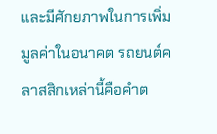และมีศักยภาพในการเพิ่มมูลค่าในอนาคต รถยนต์คลาสสิกเหล่านี้คือคำต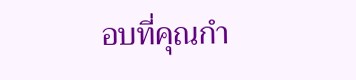อบที่คุณกำ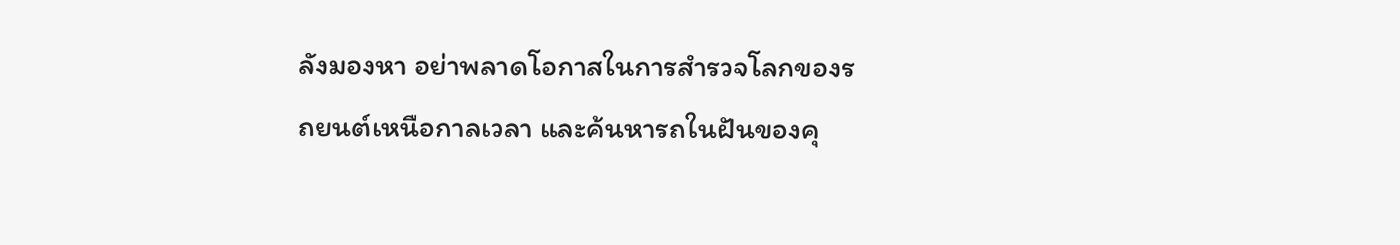ลังมองหา อย่าพลาดโอกาสในการสำรวจโลกของรถยนต์เหนือกาลเวลา และค้นหารถในฝันของคุ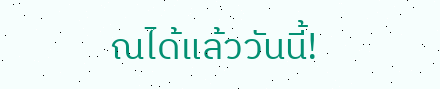ณได้แล้ววันนี้!